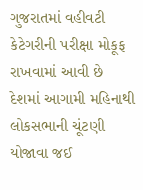ગુજરાતમાં વહીવટી કેટેગરીની પરીક્ષા મોકૂફ રાખવામાં આવી છે
દેશમાં આગામી મહિનાથી લોકસભાની ચૂંટણી યોજાવા જઈ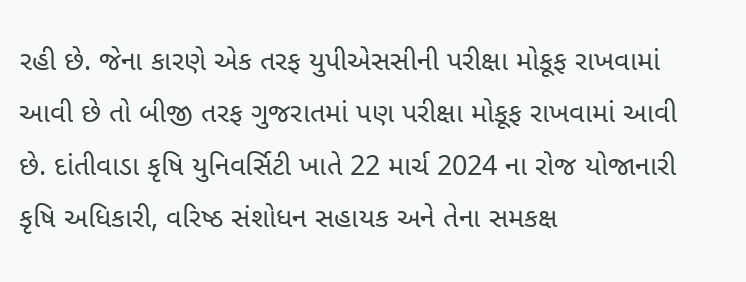રહી છે. જેના કારણે એક તરફ યુપીએસસીની પરીક્ષા મોકૂફ રાખવામાં આવી છે તો બીજી તરફ ગુજરાતમાં પણ પરીક્ષા મોકૂફ રાખવામાં આવી છે. દાંતીવાડા કૃષિ યુનિવર્સિટી ખાતે 22 માર્ચ 2024 ના રોજ યોજાનારી કૃષિ અધિકારી, વરિષ્ઠ સંશોધન સહાયક અને તેના સમકક્ષ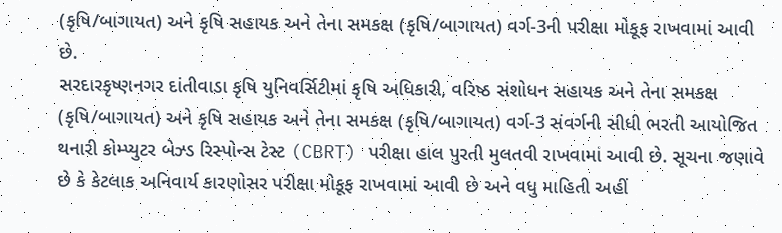(કૃષિ/બાગાયત) અને કૃષિ સહાયક અને તેના સમકક્ષ (કૃષિ/બાગાયત) વર્ગ-3ની પરીક્ષા મોકૂફ રાખવામાં આવી છે.
સરદારકૃષ્ણનગર દાંતીવાડા કૃષિ યુનિવર્સિટીમાં કૃષિ અધિકારી, વરિષ્ઠ સંશોધન સહાયક અને તેના સમકક્ષ (કૃષિ/બાગાયત) અને કૃષિ સહાયક અને તેના સમકક્ષ (કૃષિ/બાગાયત) વર્ગ-3 સંવર્ગની સીધી ભરતી આયોજિત થનારી કોમ્પ્યુટર બેઝ્ડ રિસ્પોન્સ ટેસ્ટ (CBRT) પરીક્ષા હાલ પુરતી મુલતવી રાખવામાં આવી છે. સૂચના જણાવે છે કે કેટલાક અનિવાર્ય કારણોસર પરીક્ષા મોકૂફ રાખવામાં આવી છે અને વધુ માહિતી અહીં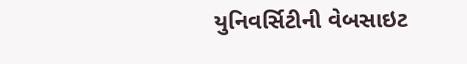યુનિવર્સિટીની વેબસાઇટ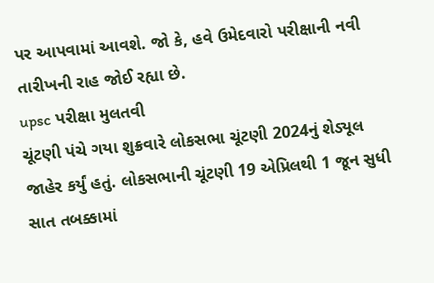પર આપવામાં આવશે. જો કે, હવે ઉમેદવારો પરીક્ષાની નવી તારીખની રાહ જોઈ રહ્યા છે.
upsc પરીક્ષા મુલતવી
ચૂંટણી પંચે ગયા શુક્રવારે લોકસભા ચૂંટણી 2024નું શેડ્યૂલ જાહેર કર્યું હતું. લોકસભાની ચૂંટણી 19 એપ્રિલથી 1 જૂન સુધી સાત તબક્કામાં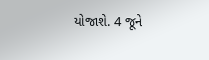યોજાશે. 4 જૂને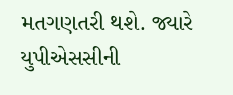મતગણતરી થશે. જ્યારે યુપીએસસીની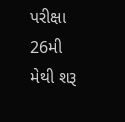પરીક્ષા 26મી મેથી શરૂ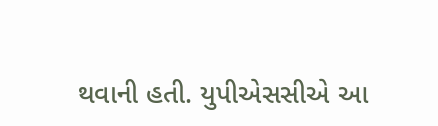થવાની હતી. યુપીએસસીએ આ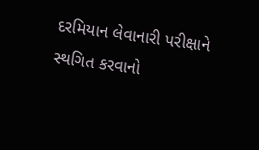દરમિયાન લેવાનારી પરીક્ષાને સ્થગિત કરવાનો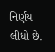નિર્ણય લીધો છે.